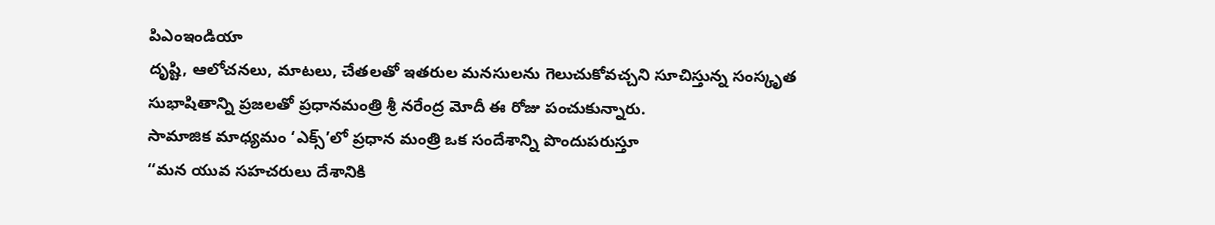పిఎంఇండియా
దృష్టి, ఆలోచనలు, మాటలు, చేతలతో ఇతరుల మనసులను గెలుచుకోవచ్చని సూచిస్తున్న సంస్కృత సుభాషితాన్ని ప్రజలతో ప్రధానమంత్రి శ్రీ నరేంద్ర మోదీ ఈ రోజు పంచుకున్నారు.
సామాజిక మాధ్యమం ‘ఎక్స్’లో ప్రధాన మంత్రి ఒక సందేశాన్ని పొందుపరుస్తూ
‘‘మన యువ సహచరులు దేశానికి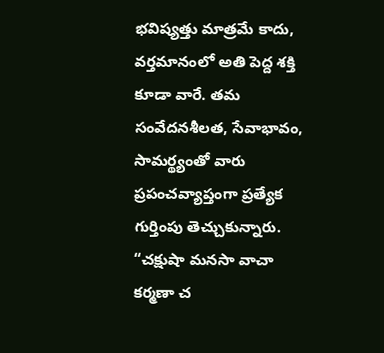భవిష్యత్తు మాత్రమే కాదు, వర్తమానంలో అతి పెద్ద శక్తి కూడా వారే. తమ సంవేదనశీలత, సేవాభావం, సామర్థ్యంతో వారు ప్రపంచవ్యాప్తంగా ప్రత్యేక గుర్తింపు తెచ్చుకున్నారు.
“చక్షుషా మనసా వాచా కర్మణా చ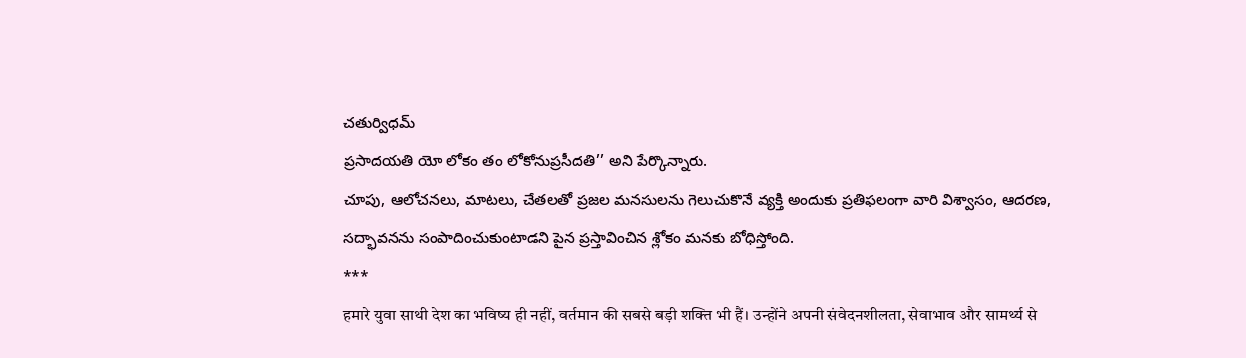చతుర్విధమ్
ప్రసాదయతి యో లోకం తం లోకోనుప్రసీదతి’’ అని పేర్కొన్నారు.
చూపు, ఆలోచనలు, మాటలు, చేతలతో ప్రజల మనసులను గెలుచుకొనే వ్యక్తి అందుకు ప్రతిఫలంగా వారి విశ్వాసం, ఆదరణ, సద్భావనను సంపాదించుకుంటాడని పైన ప్రస్తావించిన శ్లోకం మనకు బోధిస్తోంది.
***
हमारे युवा साथी देश का भविष्य ही नहीं, वर्तमान की सबसे बड़ी शक्ति भी हैं। उन्होंने अपनी संवेदनशीलता, सेवाभाव और सामर्थ्य से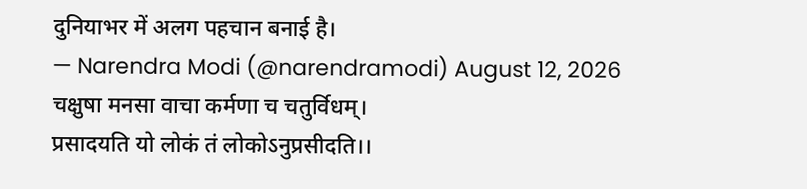दुनियाभर में अलग पहचान बनाई है।
— Narendra Modi (@narendramodi) August 12, 2026
चक्षुषा मनसा वाचा कर्मणा च चतुर्विधम्।
प्रसादयति यो लोकं तं लोकोऽनुप्रसीदति।।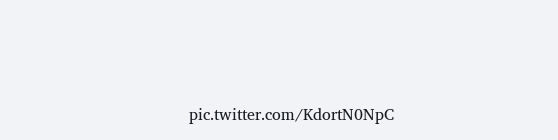pic.twitter.com/KdortN0NpC